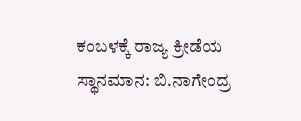ಕಂಬಳಕ್ಕೆ ರಾಜ್ಯ ಕ್ರೀಡೆಯ ಸ್ಥಾನಮಾನ: ಬಿ.ನಾಗೇಂದ್ರ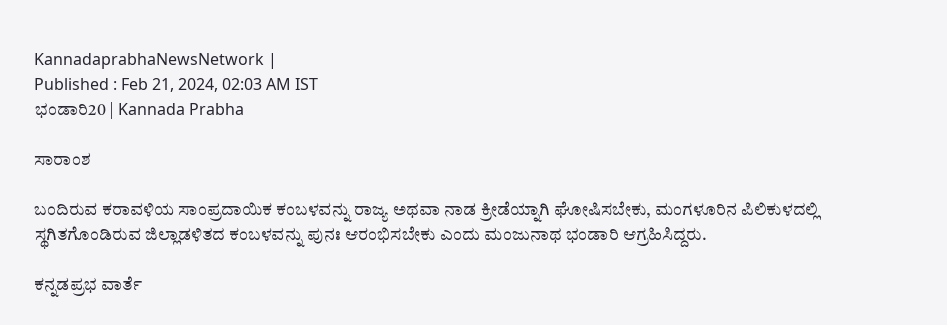KannadaprabhaNewsNetwork |
Published : Feb 21, 2024, 02:03 AM IST
ಭಂಡಾರಿ20 | Kannada Prabha

ಸಾರಾಂಶ

ಬಂದಿರುವ ಕರಾವಳಿಯ ಸಾಂಪ್ರದಾಯಿಕ ಕಂಬಳವನ್ನು ರಾಜ್ಯ ಅಥವಾ ನಾಡ ಕ್ರೀಡೆಯ್ನಾಗಿ ಘೋಷಿಸಬೇಕು, ಮಂಗಳೂರಿನ ಪಿಲಿಕುಳದಲ್ಲಿ ಸ್ಥಗಿತಗೊಂಡಿರುವ ಜಿಲ್ಲಾಡಳಿತದ ಕಂಬಳವನ್ನು ಪುನಃ ಆರಂಭಿಸಬೇಕು ಎಂದು ಮಂಜುನಾಥ ಭಂಡಾರಿ ಆಗ್ರಹಿಸಿದ್ದರು.

ಕನ್ನಡಪ್ರಭ ವಾರ್ತೆ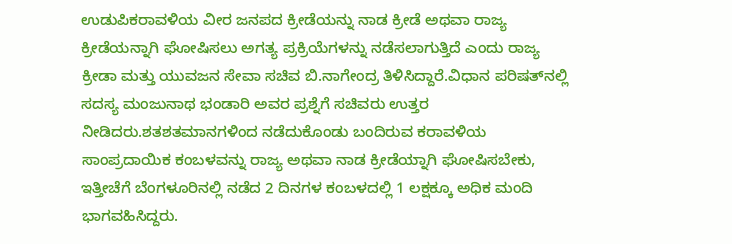ಉಡುಪಿಕರಾವಳಿಯ ವೀರ ಜನಪದ ಕ್ರೀಡೆಯನ್ನು ನಾಡ ಕ್ರೀಡೆ ಅಥವಾ ರಾಜ್ಯ ಕ್ರೀಡೆಯನ್ನಾಗಿ ಘೋಷಿಸಲು ಅಗತ್ಯ ಪ್ರಕ್ರಿಯೆಗಳನ್ನು ನಡೆಸಲಾಗುತ್ತಿದೆ ಎಂದು ರಾಜ್ಯ ಕ್ರೀಡಾ ಮತ್ತು ಯುವಜನ ಸೇವಾ ಸಚಿವ ಬಿ.ನಾಗೇಂದ್ರ ತಿಳಿಸಿದ್ದಾರೆ.ವಿಧಾನ ಪರಿಷತ್‌ನಲ್ಲಿ ಸದಸ್ಯ ಮಂಜುನಾಥ ಭಂಡಾರಿ ಅವರ ಪ್ರಶ್ನೆಗೆ ಸಚಿವರು ಉತ್ತರ ನೀಡಿದರು.ಶತಶತಮಾನಗಳಿಂದ ನಡೆದುಕೊಂಡು ಬಂದಿರುವ ಕರಾವಳಿಯ ಸಾಂಪ್ರದಾಯಿಕ ಕಂಬಳವನ್ನು ರಾಜ್ಯ ಅಥವಾ ನಾಡ ಕ್ರೀಡೆಯ್ನಾಗಿ ಘೋಷಿಸಬೇಕು, ಇತ್ತೀಚೆಗೆ ಬೆಂಗಳೂರಿನಲ್ಲಿ ನಡೆದ 2 ದಿನಗಳ ಕಂಬಳದಲ್ಲಿ 1 ಲಕ್ಷಕ್ಕೂ ಅಧಿಕ ಮಂದಿ ಭಾಗವಹಿಸಿದ್ದರು.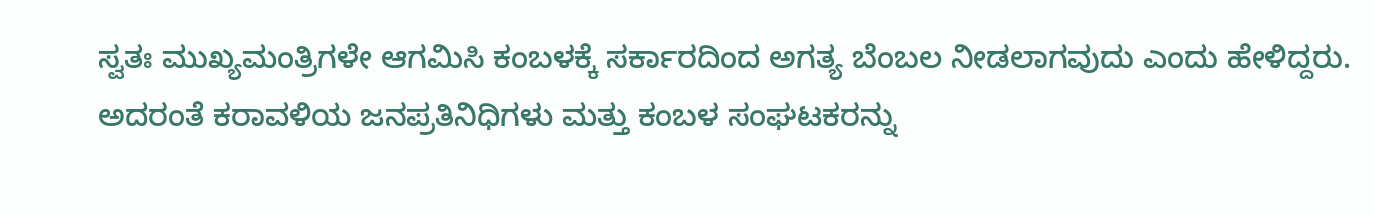ಸ್ವತಃ ಮುಖ್ಯಮಂತ್ರಿಗಳೇ ಆಗಮಿಸಿ ಕಂಬಳಕ್ಕೆ ಸರ್ಕಾರದಿಂದ ಅಗತ್ಯ ಬೆಂಬಲ ನೀಡಲಾಗವುದು ಎಂದು ಹೇಳಿದ್ದರು. ಅದರಂತೆ ಕರಾವಳಿಯ ಜನಪ್ರತಿನಿಧಿಗಳು ಮತ್ತು ಕಂಬಳ ಸಂಘಟಕರನ್ನು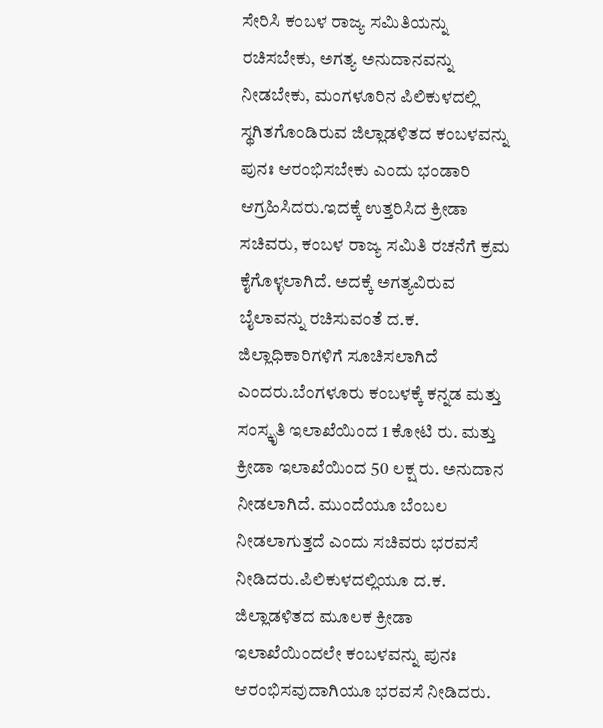ಸೇರಿಸಿ ಕಂಬಳ ರಾಜ್ಯ ಸಮಿತಿಯನ್ನು ರಚಿಸಬೇಕು, ಅಗತ್ಯ ಅನುದಾನವನ್ನು ನೀಡಬೇಕು, ಮಂಗಳೂರಿನ ಪಿಲಿಕುಳದಲ್ಲಿ ಸ್ಥಗಿತಗೊಂಡಿರುವ ಜಿಲ್ಲಾಡಳಿತದ ಕಂಬಳವನ್ನು ಪುನಃ ಆರಂಭಿಸಬೇಕು ಎಂದು ಭಂಡಾರಿ ಆಗ್ರಹಿಸಿದರು.ಇದಕ್ಕೆ ಉತ್ತರಿಸಿದ ಕ್ರೀಡಾ ಸಚಿವರು, ಕಂಬಳ ರಾಜ್ಯ ಸಮಿತಿ ರಚನೆಗೆ ಕ್ರಮ ಕೈಗೊಳ್ಳಲಾಗಿದೆ. ಅದಕ್ಕೆ ಅಗತ್ಯವಿರುವ ಬೈಲಾವನ್ನು ರಚಿಸುವಂತೆ ದ.ಕ. ಜಿಲ್ಲಾಧಿಕಾರಿಗಳಿಗೆ ಸೂಚಿಸಲಾಗಿದೆ ಎಂದರು.ಬೆಂಗಳೂರು ಕಂಬಳಕ್ಕೆ ಕನ್ನಡ ಮತ್ತು ಸಂಸ್ಕೃತಿ ಇಲಾಖೆಯಿಂದ 1 ಕೋಟಿ ರು. ಮತ್ತು ಕ್ರೀಡಾ ಇಲಾಖೆಯಿಂದ 50 ಲಕ್ಷ ರು. ಅನುದಾನ ನೀಡಲಾಗಿದೆ. ಮುಂದೆಯೂ ಬೆಂಬಲ ನೀಡಲಾಗುತ್ತದೆ ಎಂದು ಸಚಿವರು ಭರವಸೆ ನೀಡಿದರು.ಪಿಲಿಕುಳದಲ್ಲಿಯೂ ದ.ಕ. ಜಿಲ್ಲಾಡಳಿತದ ಮೂಲಕ ಕ್ರೀಡಾ ಇಲಾಖೆಯಿಂದಲೇ ಕಂಬಳವನ್ನು ಪುನಃ ಆರಂಭಿಸವುದಾಗಿಯೂ ಭರವಸೆ ನೀಡಿದರು.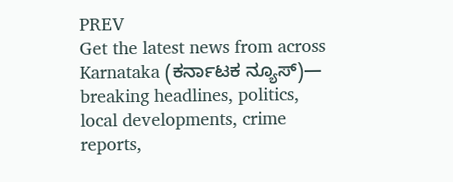PREV
Get the latest news from across Karnataka (ಕರ್ನಾಟಕ ನ್ಯೂಸ್)— breaking headlines, politics, local developments, crime reports,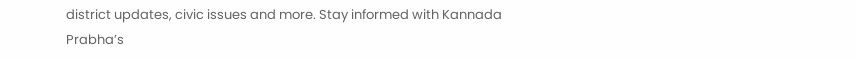district updates, civic issues and more. Stay informed with Kannada Prabha’s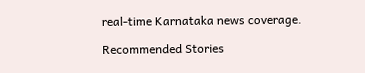real‑time Karnataka news coverage.

Recommended Stories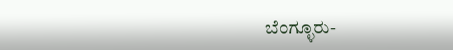ಬೆಂಗ್ಳೂರು-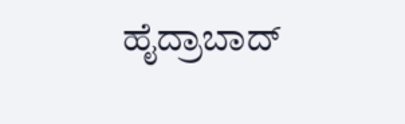ಹೈದ್ರಾಬಾದ್‌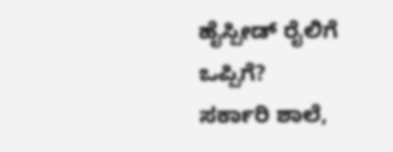ಹೈಸ್ಪೀಡ್‌ ರೈಲಿಗೆ ಒಪ್ಪಿಗೆ?
ಸರ್ಕಾರಿ ಶಾಲೆ,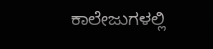ಕಾಲೇಜುಗಳಲ್ಲಿ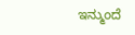ಇನ್ಮುಂದೆ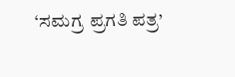‘ಸಮಗ್ರ ಪ್ರಗತಿ ಪತ್ರ’